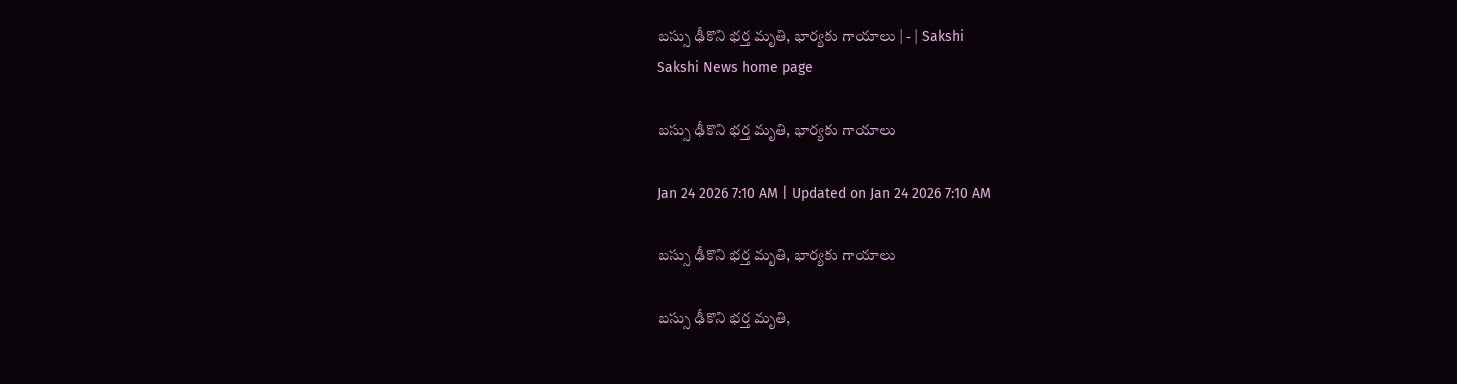బస్సు ఢీకొని భర్త మృతి, భార్యకు గాయాలు | - | Sakshi
Sakshi News home page

బస్సు ఢీకొని భర్త మృతి, భార్యకు గాయాలు

Jan 24 2026 7:10 AM | Updated on Jan 24 2026 7:10 AM

బస్సు ఢీకొని భర్త మృతి, భార్యకు గాయాలు

బస్సు ఢీకొని భర్త మృతి,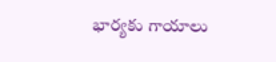భార్యకు గాయాలు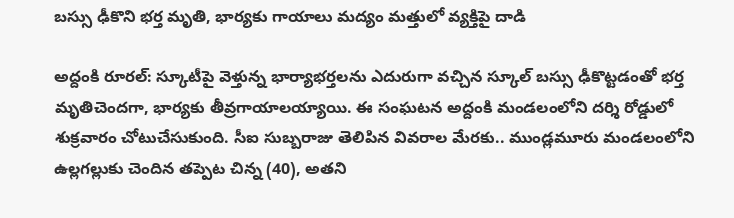బస్సు ఢీకొని భర్త మృతి, భార్యకు గాయాలు మద్యం మత్తులో వ్యక్తిపై దాడి

అద్దంకి రూరల్‌: స్కూటీపై వెళ్తున్న భార్యాభర్తలను ఎదురుగా వచ్చిన స్కూల్‌ బస్సు ఢీకొట్టడంతో భర్త మృతిచెందగా, భార్యకు తీవ్రగాయాలయ్యాయి. ఈ సంఘటన అద్దంకి మండలంలోని దర్శి రోడ్డులో శుక్రవారం చోటుచేసుకుంది. సీఐ సుబ్బరాజు తెలిపిన వివరాల మేరకు.. ముండ్లమూరు మండలంలోని ఉల్లగల్లుకు చెందిన తప్పెట చిన్న (40), అతని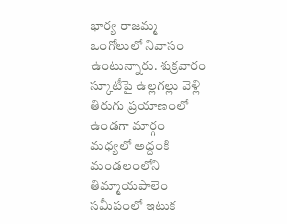భార్య రాజమ్మ ఒంగోలులో నివాసం ఉంటున్నారు. శుక్రవారం స్కూటీపై ఉల్లగల్లు వెళ్లి తిరుగు ప్రయాణంలో ఉండగా మార్గం మధ్యలో అద్దంకి మండలంలోని తిమ్మాయపాలెం సమీపంలో ఇటుక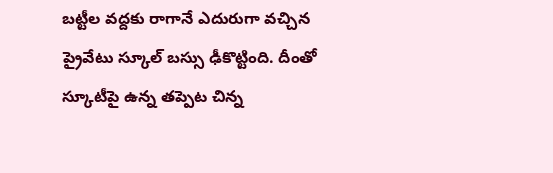బట్టీల వద్దకు రాగానే ఎదురుగా వచ్చిన ప్రైవేటు స్కూల్‌ బస్సు ఢీకొట్టింది. దీంతో స్కూటీపై ఉన్న తప్పెట చిన్న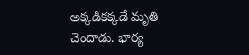అక్కడికక్కడే మృతి చెందాడు. భార్య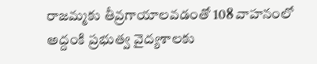రాజమ్మకు తీవ్రగాయాలవడంతో 108 వాహనంలో అద్దంకి ప్రభుత్వ వైద్యశాలకు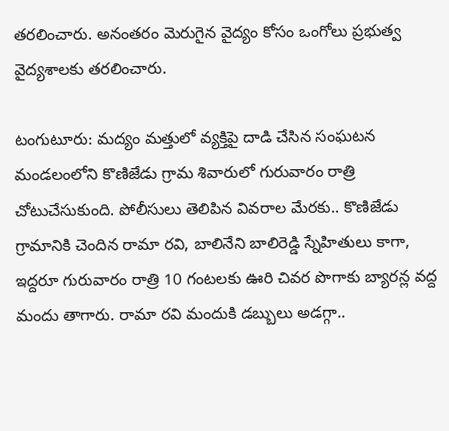తరలించారు. అనంతరం మెరుగైన వైద్యం కోసం ఒంగోలు ప్రభుత్వ వైద్యశాలకు తరలించారు.

టంగుటూరు: మద్యం మత్తులో వ్యక్తిపై దాడి చేసిన సంఘటన మండలంలోని కొణిజేడు గ్రామ శివారులో గురువారం రాత్రి చోటుచేసుకుంది. పోలీసులు తెలిపిన వివరాల మేరకు.. కొణిజేడు గ్రామానికి చెందిన రామా రవి, బాలినేని బాలిరెడ్డి స్నేహితులు కాగా, ఇద్దరూ గురువారం రాత్రి 10 గంటలకు ఊరి చివర పొగాకు బ్యారన్ల వద్ద మందు తాగారు. రామా రవి మందుకి డబ్బులు అడగ్గా..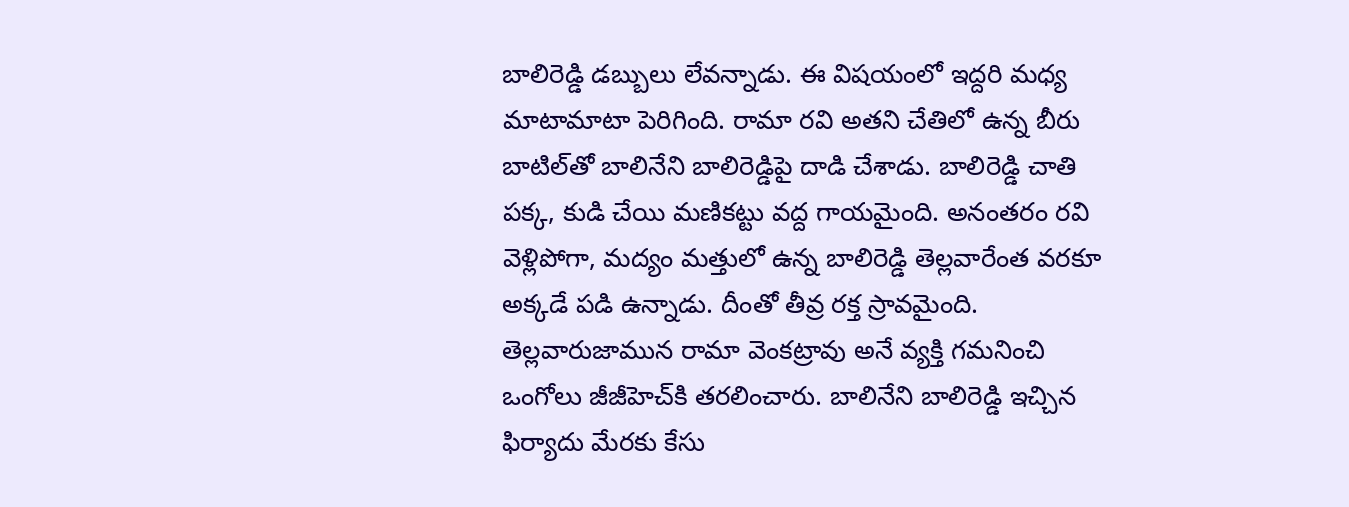బాలిరెడ్డి డబ్బులు లేవన్నాడు. ఈ విషయంలో ఇద్దరి మధ్య మాటామాటా పెరిగింది. రామా రవి అతని చేతిలో ఉన్న బీరు బాటిల్‌తో బాలినేని బాలిరెడ్డిపై దాడి చేశాడు. బాలిరెడ్డి చాతి పక్క, కుడి చేయి మణికట్టు వద్ద గాయమైంది. అనంతరం రవి వెళ్లిపోగా, మద్యం మత్తులో ఉన్న బాలిరెడ్డి తెల్లవారేంత వరకూ అక్కడే పడి ఉన్నాడు. దీంతో తీవ్ర రక్త స్రావమైంది. తెల్లవారుజామున రామా వెంకట్రావు అనే వ్యక్తి గమనించి ఒంగోలు జీజీహెచ్‌కి తరలించారు. బాలినేని బాలిరెడ్డి ఇచ్చిన ఫిర్యాదు మేరకు కేసు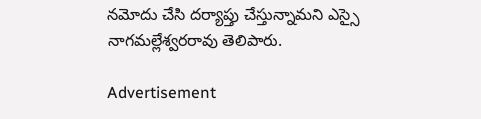నమోదు చేసి దర్యాప్తు చేస్తున్నామని ఎస్సై నాగమల్లేశ్వరరావు తెలిపారు.

Advertisement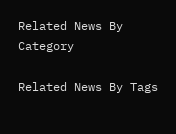Related News By Category

Related News By Tags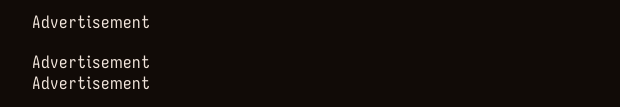Advertisement

Advertisement
Advertisement